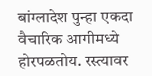बांग्लादेश पुन्हा एकदा वैचारिक आगीमध्ये होरपळतोय. रस्त्यावर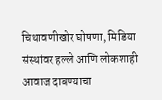चिथावणीखोर घोषणा, मिडिया संस्थांवर हल्ले आणि लोकशाही आवाज दाबण्याचा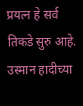प्रयत्न हे सर्व तिकडे सुरु आहे. उस्मान हादीच्या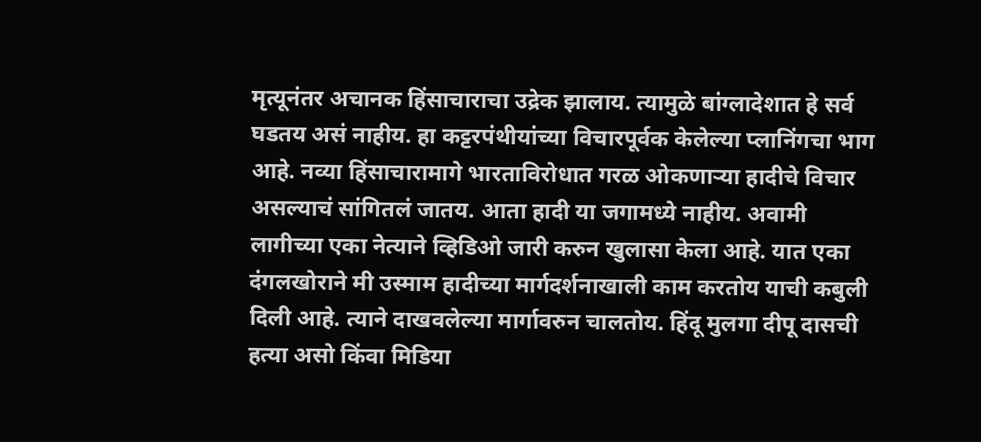मृत्यूनंतर अचानक हिंसाचाराचा उद्रेक झालाय. त्यामुळे बांग्लादेशात हे सर्व घडतय असं नाहीय. हा कट्टरपंथीयांच्या विचारपूर्वक केलेल्या प्लानिंगचा भाग आहे. नव्या हिंसाचारामागे भारताविरोधात गरळ ओकणाऱ्या हादीचे विचार असल्याचं सांगितलं जातय. आता हादी या जगामध्ये नाहीय. अवामी लागीच्या एका नेत्याने व्हिडिओ जारी करुन खुलासा केला आहे. यात एका दंगलखोराने मी उस्माम हादीच्या मार्गदर्शनाखाली काम करतोय याची कबुली दिली आहे. त्याने दाखवलेल्या मार्गावरुन चालतोय. हिंदू मुलगा दीपू दासची हत्या असो किंवा मिडिया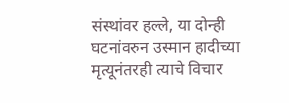संस्थांवर हल्ले, या दोन्ही घटनांवरुन उस्मान हादीच्या मृत्यूनंतरही त्याचे विचार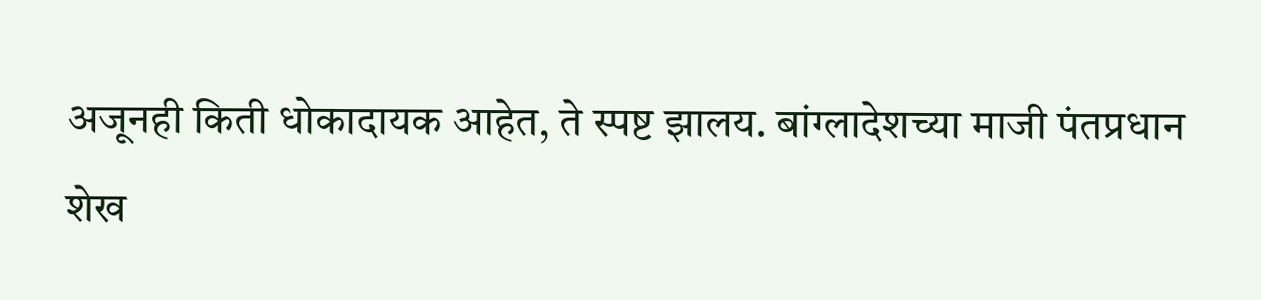अजूनही किती धोकादायक आहेत, ते स्पष्ट झालय. बांग्लादेशच्या माजी पंतप्रधान शेख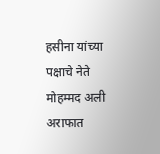हसीना यांच्या पक्षाचे नेते मोहम्मद अली अराफात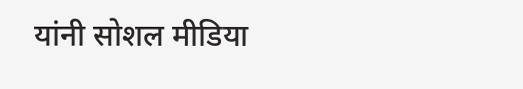यांनी सोशल मीडिया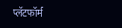प्लॅटफॉर्म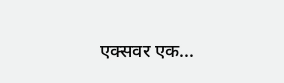एक्सवर एक...